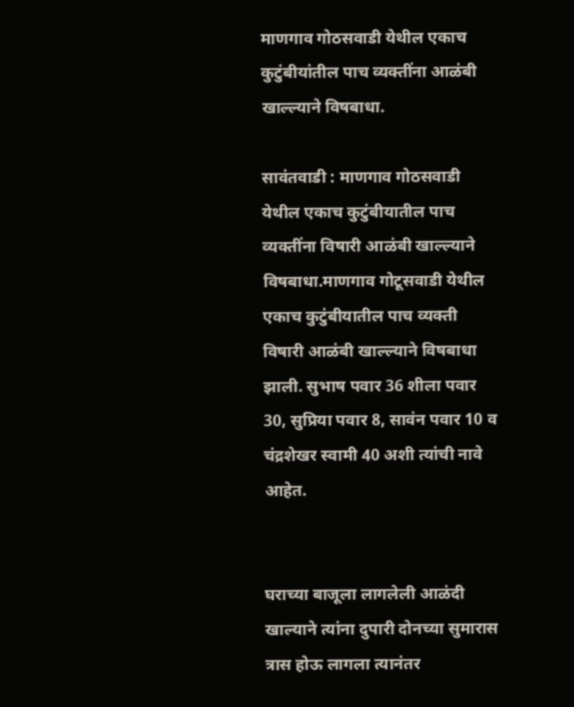माणगाव गोठसवाडी येथील एकाच कुटुंबीयांतील पाच व्यक्तींना आळंबी खाल्ल्याने विषबाधा.

सावंतवाडी : माणगाव गोठसवाडी येथील एकाच कुटुंबीयातील पाच व्यक्तींना विषारी आळंबी खाल्ल्याने विषबाधा.माणगाव गोटूसवाडी येथील एकाच कुटुंबीयातील पाच व्यक्ती विषारी आळंबी खाल्ल्याने विषबाधा झाली. सुभाष पवार 36 शीला पवार 30, सुप्रिया पवार 8, सावंन पवार 10 व चंद्रशेखर स्वामी 40 अशी त्यांची नावे आहेत.


घराच्या बाजूला लागलेली आळंदी खाल्याने त्यांना दुपारी दोनच्या सुमारास त्रास होऊ लागला त्यानंतर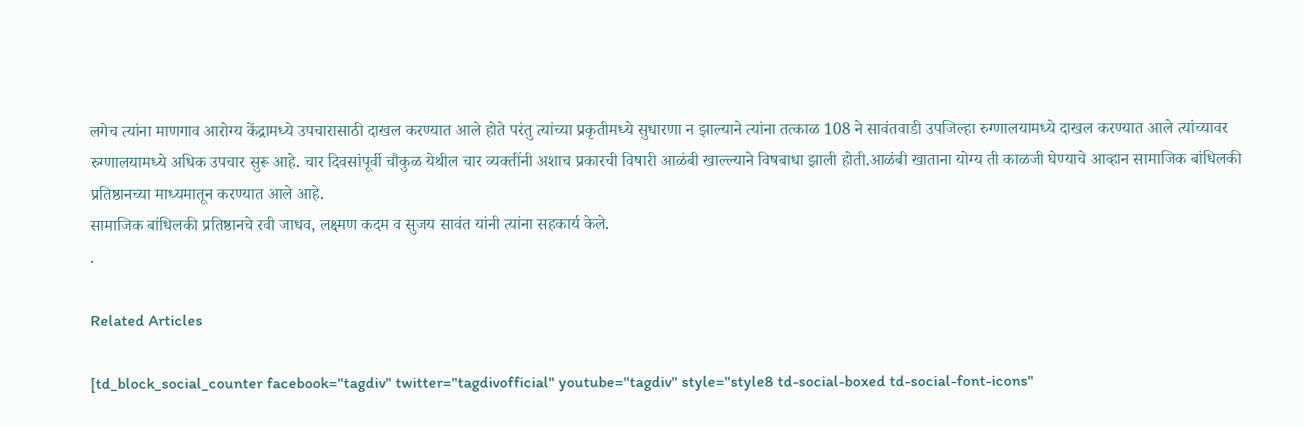लगेच त्यांना माणगाव आरोग्य केंद्रामध्ये उपचारासाठी दाखल करण्यात आले होते परंतु त्यांच्या प्रकृतीमध्ये सुधारणा न झाल्याने त्यांना तत्काळ 108 ने सावंतवाडी उपजिल्हा रुग्णालयामध्ये दाखल करण्यात आले त्यांच्यावर रुग्णालयामध्ये अधिक उपचार सुरू आहे. चार दिवसांपूर्वी चौकुळ येथील चार व्यक्तींनी अशाच प्रकारची विषारी आळंबी खाल्ल्याने विषबाधा झाली होती.आळंबी खाताना योग्य ती काळजी घेण्याचे आव्हान सामाजिक बांधिलकी प्रतिष्ठानच्या माध्यमातून करण्यात आले आहे.
सामाजिक बांधिलकी प्रतिष्ठानचे रवी जाधव, लक्ष्मण कदम व सुजय सावंत यांनी त्यांना सहकार्य केले.
.

Related Articles

[td_block_social_counter facebook="tagdiv" twitter="tagdivofficial" youtube="tagdiv" style="style8 td-social-boxed td-social-font-icons"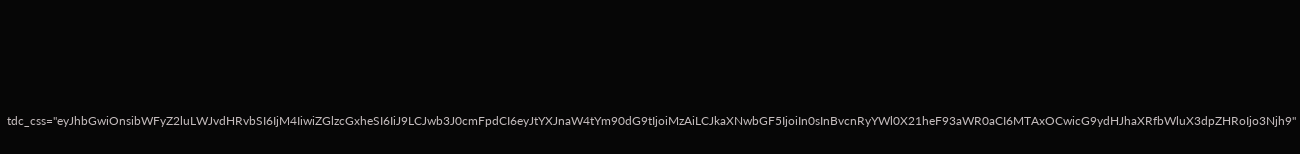tdc_css="eyJhbGwiOnsibWFyZ2luLWJvdHRvbSI6IjM4IiwiZGlzcGxheSI6IiJ9LCJwb3J0cmFpdCI6eyJtYXJnaW4tYm90dG9tIjoiMzAiLCJkaXNwbGF5IjoiIn0sInBvcnRyYWl0X21heF93aWR0aCI6MTAxOCwicG9ydHJhaXRfbWluX3dpZHRoIjo3Njh9"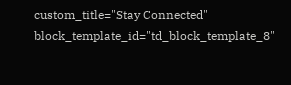custom_title="Stay Connected" block_template_id="td_block_template_8"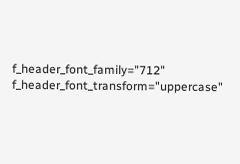f_header_font_family="712" f_header_font_transform="uppercase"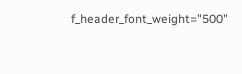f_header_font_weight="500"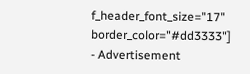f_header_font_size="17" border_color="#dd3333"]
- Advertisement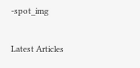-spot_img

Latest Articles